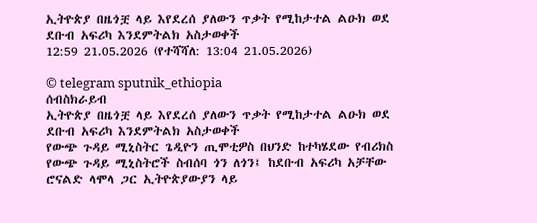ኢትዮጵያ በዜጎቿ ላይ እየደረሰ ያለውን ጥቃት የሚከታተል ልዑክ ወደ ደቡብ አፍሪካ እንደምትልክ አስታወቀች
12:59 21.05.2026 (የተሻሻለ: 13:04 21.05.2026)

© telegram sputnik_ethiopia
ሰብስክራይብ
ኢትዮጵያ በዜጎቿ ላይ እየደረሰ ያለውን ጥቃት የሚከታተል ልዑክ ወደ ደቡብ አፍሪካ እንደምትልክ አስታወቀች
የውጭ ጉዳይ ሚኒስትር ጌዲዮን ጢሞቲዎስ በህንድ ከተካሄደው የብሪክስ የውጭ ጉዳይ ሚኒስትሮች ስብሰባ ጎን ለጎን፤ ከደቡብ አፍሪካ አቻቸው ሮናልድ ላሞላ ጋር ኢትዮጵያውያን ላይ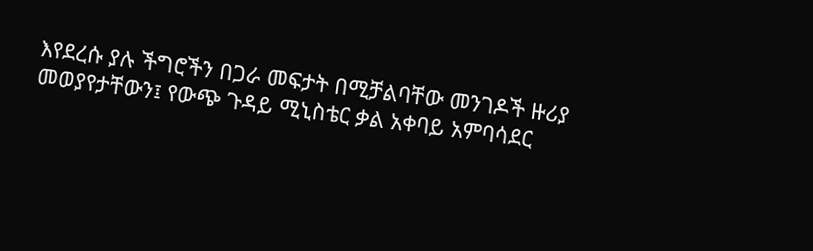እየደረሱ ያሉ ችግሮችን በጋራ መፍታት በሚቻልባቸው መንገዶች ዙሪያ መወያየታቸውን፤ የውጭ ጉዳይ ሚኒስቴር ቃል አቀባይ አምባሳደር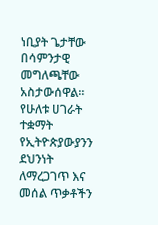ነቢያት ጌታቸው በሳምንታዊ መግለጫቸው አስታውሰዋል።
የሁለቱ ሀገራት ተቋማት የኢትዮጵያውያንን ደህንነት ለማረጋገጥ እና መሰል ጥቃቶችን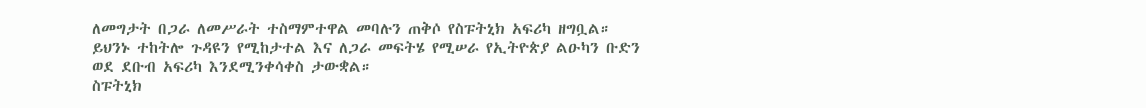ለመግታት በጋራ ለመሥራት ተስማምተዋል መባሉን ጠቅሶ የስፑትኒክ አፍሪካ ዘግቧል።
ይህንኑ ተከትሎ ጉዳዩን የሚከታተል እና ለጋራ መፍትሄ የሚሠራ የኢትዮጵያ ልዑካን ቡድን ወደ ደቡብ አፍሪካ እንደሚንቀሳቀስ ታውቋል።
ስፑትኒክ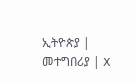ኢትዮጵያ | መተግበሪያ | X